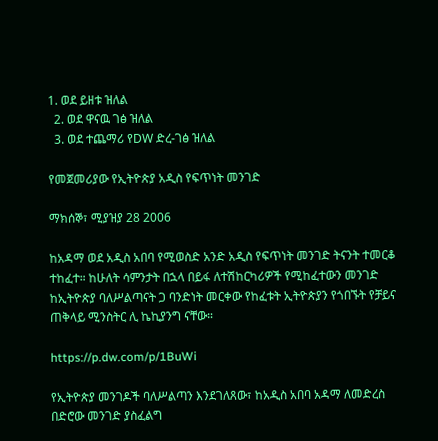1. ወደ ይዘቱ ዝለል
  2. ወደ ዋናዉ ገፅ ዝለል
  3. ወደ ተጨማሪ የDW ድረ-ገፅ ዝለል

የመጀመሪያው የኢትዮጵያ አዲስ የፍጥነት መንገድ

ማክሰኞ፣ ሚያዝያ 28 2006

ከአዳማ ወደ አዲስ አበባ የሚወስድ አንድ አዲስ የፍጥነት መንገድ ትናንት ተመርቆ ተከፈተ። ከሁለት ሳምንታት በኋላ በይፋ ለተሽከርካሪዎች የሚከፈተውን መንገድ ከኢትዮጵያ ባለሥልጣናት ጋ ባንድነት መርቀው የከፈቱት ኢትዮጵያን የጎበኙት የቻይና ጠቅላይ ሚንስትር ሊ ኬኪያንግ ናቸው።

https://p.dw.com/p/1BuWi

የኢትዮጵያ መንገዶች ባለሥልጣን እንደገለጸው፣ ከአዲስ አበባ አዳማ ለመድረስ በድሮው መንገድ ያስፈልግ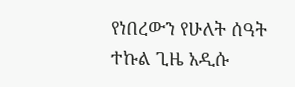የነበረውን የሁለት ሰዓት ተኩል ጊዜ አዲሱ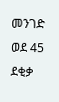መንገድ ወደ 45 ደቂቃ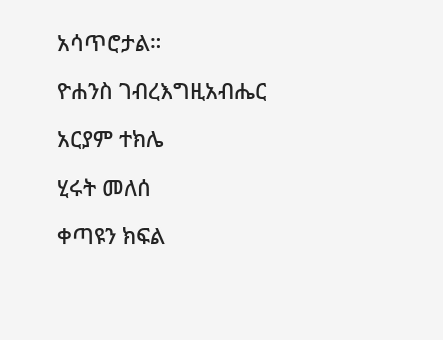አሳጥሮታል።

ዮሐንስ ገብረእግዚአብሔር

አርያም ተክሌ

ሂሩት መለሰ

ቀጣዩን ክፍል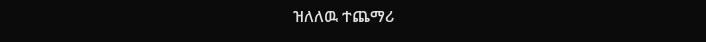ዝለለዉ ተጨማሪ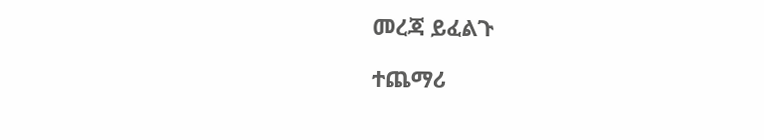መረጃ ይፈልጉ

ተጨማሪ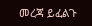መረጃ ይፈልጉ